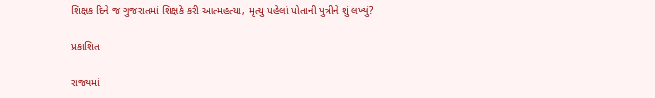શિક્ષક દિને જ ગુજરાતમાં શિક્ષકે કરી આત્મહત્યા, મૃત્યુ પહેલાં પોતાની પુત્રીને શું લખ્યું?

પ્રકાશિત

રાજ્યમાં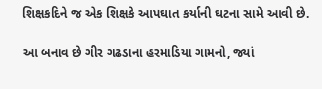શિક્ષકદિને જ એક શિક્ષકે આપઘાત કર્યાની ઘટના સામે આવી છે.

આ બનાવ છે ગીર ગઢડાના હરમાડિયા ગામનો, જ્યાં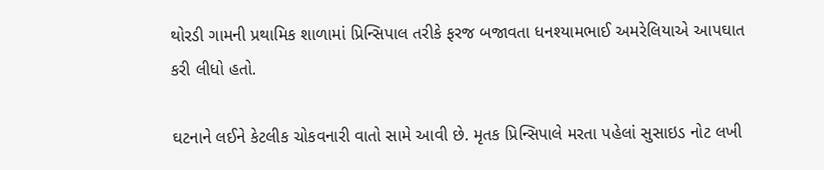થોરડી ગામની પ્રથામિક શાળામાં પ્રિન્સિપાલ તરીકે ફરજ બજાવતા ધનશ્યામભાઈ અમરેલિયાએ આપઘાત કરી લીધો હતો.

ઘટનાને લઈને કેટલીક ચોકવનારી વાતો સામે આવી છે. મૃતક પ્રિન્સિપાલે મરતા પહેલાં સુસાઇડ નોટ લખી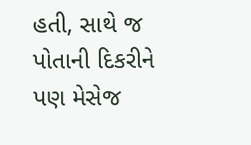હતી, સાથે જ પોતાની દિકરીને પણ મેસેજ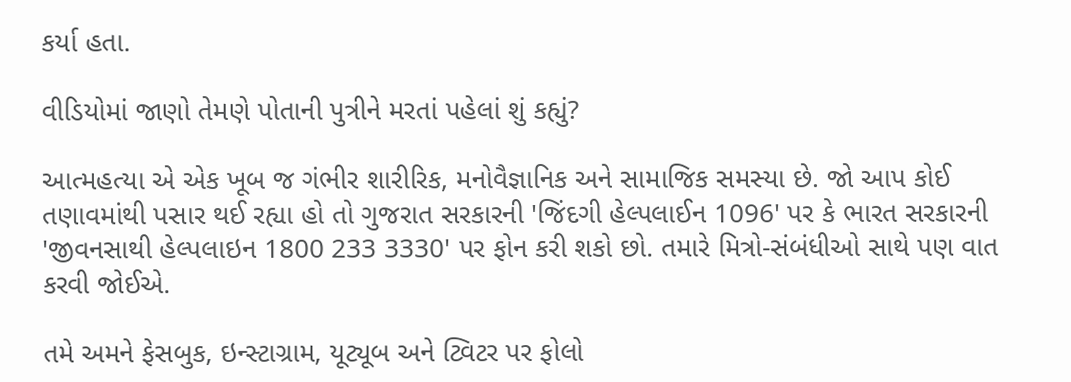કર્યા હતા.

વીડિયોમાં જાણો તેમણે પોતાની પુત્રીને મરતાં પહેલાં શું કહ્યું?

આત્મહત્યા એ એક ખૂબ જ ગંભીર શારીરિક, મનોવૈજ્ઞાનિક અને સામાજિક સમસ્યા છે. જો આપ કોઈ તણાવમાંથી પસાર થઈ રહ્યા હો તો ગુજરાત સરકારની 'જિંદગી હેલ્પલાઈન 1096' પર કે ભારત સરકારની 'જીવનસાથી હેલ્પલાઇન 1800 233 3330' પર ફોન કરી શકો છો. તમારે મિત્રો-સંબંધીઓ સાથે પણ વાત કરવી જોઈએ.

તમે અમને ફેસબુક, ઇન્સ્ટાગ્રામ, યૂટ્યૂબ અને ટ્વિટર પર ફોલો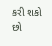કરી શકો છો